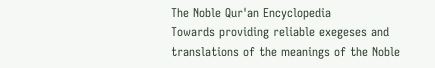The Noble Qur'an Encyclopedia
Towards providing reliable exegeses and translations of the meanings of the Noble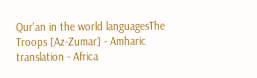Qur'an in the world languagesThe Troops [Az-Zumar] - Amharic translation - Africa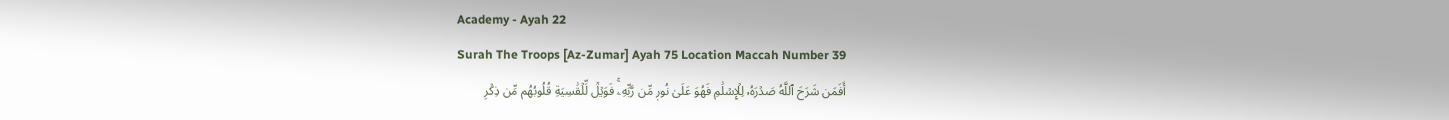Academy - Ayah 22
Surah The Troops [Az-Zumar] Ayah 75 Location Maccah Number 39
أَفَمَن شَرَحَ ٱللَّهُ صَدۡرَهُۥ لِلۡإِسۡلَٰمِ فَهُوَ عَلَىٰ نُورٖ مِّن رَّبِّهِۦۚ فَوَيۡلٞ لِّلۡقَٰسِيَةِ قُلُوبُهُم مِّن ذِكۡرِ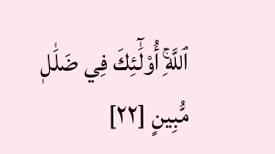ٱللَّهِۚ أُوْلَٰٓئِكَ فِي ضَلَٰلٖ مُّبِينٍ [٢٢]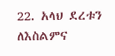22. አላህ ደረቱን ለእስልምና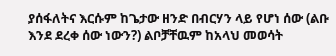ያሰፋለትና እርሱም ከጌታው ዘንድ በብርሃን ላይ የሆነ ሰው (ልቡ እንደ ደረቀ ሰው ነውን?) ልቦቻቸዉም ከአላህ መወሳት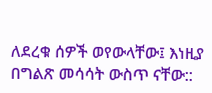ለደረቁ ሰዎች ወየውላቸው፤ እነዚያ በግልጽ መሳሳት ውስጥ ናቸው::